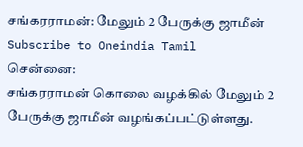சங்கரராமன்: மேலும் 2 பேருக்கு ஜாமீன்
Subscribe to Oneindia Tamil
சென்னை:
சங்கரராமன் கொலை வழக்கில் மேலும் 2 பேருக்கு ஜாமீன் வழங்கப்பட்டுள்ளது.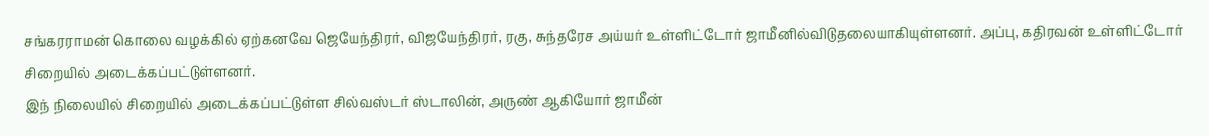சங்கரராமன் கொலை வழக்கில் ஏற்கனவே ஜெயேந்திரர், விஜயேந்திரர், ரகு, சுந்தரேச அய்யர் உள்ளிட்டோர் ஜாமீனில்விடுதலையாகியுள்ளனர். அப்பு, கதிரவன் உள்ளிட்டோர் சிறையில் அடைக்கப்பட்டுள்ளனர்.
இந் நிலையில் சிறையில் அடைக்கப்பட்டுள்ள சில்வஸ்டர் ஸ்டாலின், அருண் ஆகியோர் ஜாமீன்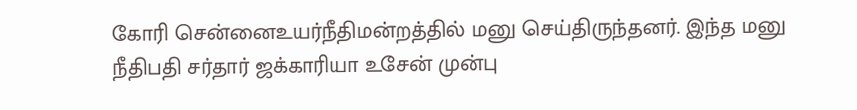கோரி சென்னைஉயர்நீதிமன்றத்தில் மனு செய்திருந்தனர். இந்த மனு நீதிபதி சர்தார் ஜக்காரியா உசேன் முன்பு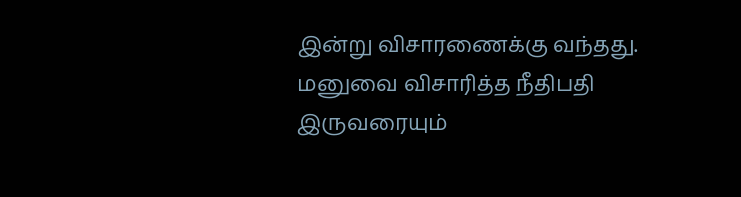இன்று விசாரணைக்கு வந்தது.
மனுவை விசாரித்த நீதிபதி இருவரையும்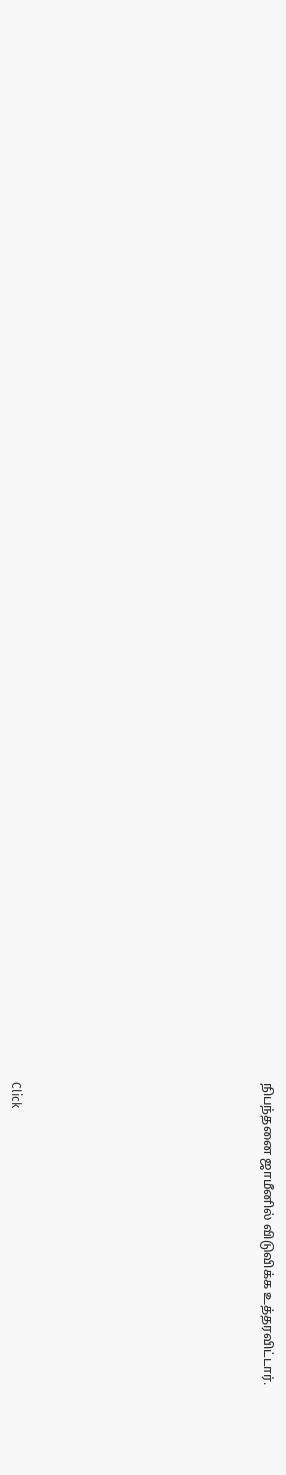நிபந்தனை ஜாமீனில் விடுவிக்க உத்தரவிட்டார்.












Click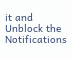it and Unblock the Notifications